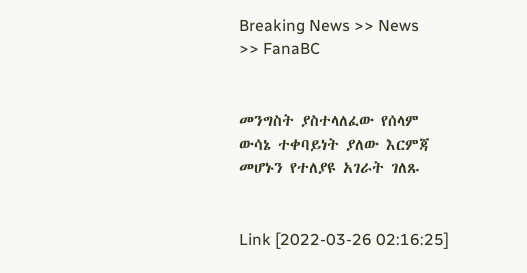Breaking News >> News >> FanaBC


መንግስት ያስተላለፈው የሰላም ውሳኔ ተቀባይነት ያለው እርምጃ መሆኑን የተለያዩ አገራት ገለጹ


Link [2022-03-26 02:16:25]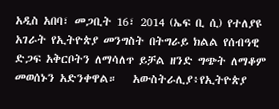አዲስ አበባ፣ መጋቢት 16፣ 2014 (ኤፍ ቢ ሲ) የተለያዩ አገራት የኢትዮጵያ መንግስት በትግራይ ክልል የሰብዓዊ ድጋፍ አቅርቦትን ለማሳለጥ ይቻል ዘንድ ግጭት ለማቆም መወሰኑን አድንቀዋል።   አውስትራሊያ፥የኢትዮጵያ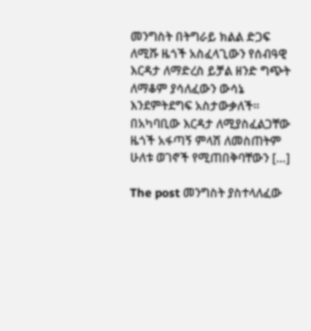መንግስት በትግራይ ክልል ድጋፍ ለሚሹ ዜጎች አስፈላጊውን የሰብዓዊ እርዳታ ለማድረስ ይቻል ዘንድ ግጭት ለማቆም ያሳለፈውን ውሳኔ እንደምትደግፍ አስታውቃለች፡፡   በአካባቢው እርዳታ ለሚያስፈልጋቸው ዜጎች አፋጣኝ ምላሽ ለመስጠትም ሁለቱ ወገኖች የሚጠበቅባቸውን […]

The post መንግስት ያስተላለፈው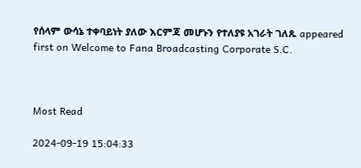የሰላም ውሳኔ ተቀባይነት ያለው እርምጃ መሆኑን የተለያዩ አገራት ገለጹ appeared first on Welcome to Fana Broadcasting Corporate S.C.



Most Read

2024-09-19 15:04:33